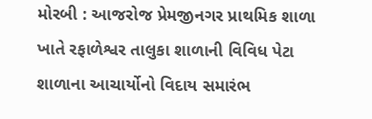મોરબી : આજરોજ પ્રેમજીનગર પ્રાથમિક શાળા ખાતે રફાળેશ્વર તાલુકા શાળાની વિવિધ પેટા શાળાના આચાર્યોનો વિદાય સમારંભ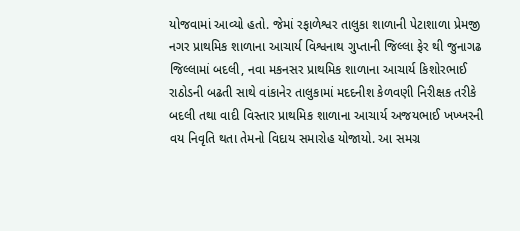યોજવામાં આવ્યો હતો. જેમાં રફાળેશ્વર તાલુકા શાળાની પેટાશાળા પ્રેમજી નગર પ્રાથમિક શાળાના આચાર્ય વિશ્વનાથ ગુપ્તાની જિલ્લા ફેર થી જુનાગઢ જિલ્લામાં બદલી, નવા મકનસર પ્રાથમિક શાળાના આચાર્ય કિશોરભાઈ રાઠોડની બઢતી સાથે વાંકાનેર તાલુકામાં મદદનીશ કેળવણી નિરીક્ષક તરીકે બદલી તથા વાદી વિસ્તાર પ્રાથમિક શાળાના આચાર્ય અજયભાઈ ખખ્ખરની વય નિવૃતિ થતા તેમનો વિદાય સમારોહ યોજાયો. આ સમગ્ર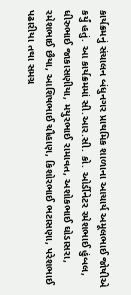કાર્યક્રમનું સંચાલન બંધુનગર પ્રાથમિક શાળાના આચાર્ય અમૂલભાઈ જોષીએ કર્યું હતું. આ કાર્યક્રમમાં સી.આર.સી. કો. ઓર્ડીનેટર રમેશભાઈ હુંબલ, ધીરુભાઈ જાકાસણીયા, મયુરભાઈ રામાવત, અશોકભાઈ ઘોડાસરા, રમેશભાઈ છૈયા, આશિષભાઈ ચૌહાણ, કિશોરભાઈ ભટાસણા, પરેશભાઈ પઢારીયા તથા સમગ્ર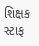શિક્ષક સ્ટાફ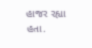હાજર રહ્યા હતા.